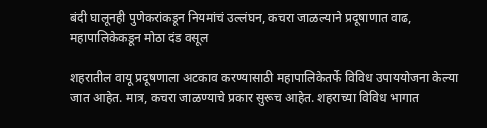बंदी घालूनही पुणेकरांकडून नियमांचं उल्लंघन, कचरा जाळल्याने प्रदूषाणात वाढ, महापालिकेकडून मोठा दंड वसूल

शहरातील वायू प्रदूषणाला अटकाव करण्यासाठी महापालिकेतर्फे विविध उपाययोजना केल्या जात आहेत. मात्र, कचरा जाळण्याचे प्रकार सुरूच आहेत. शहराच्या विविध भागात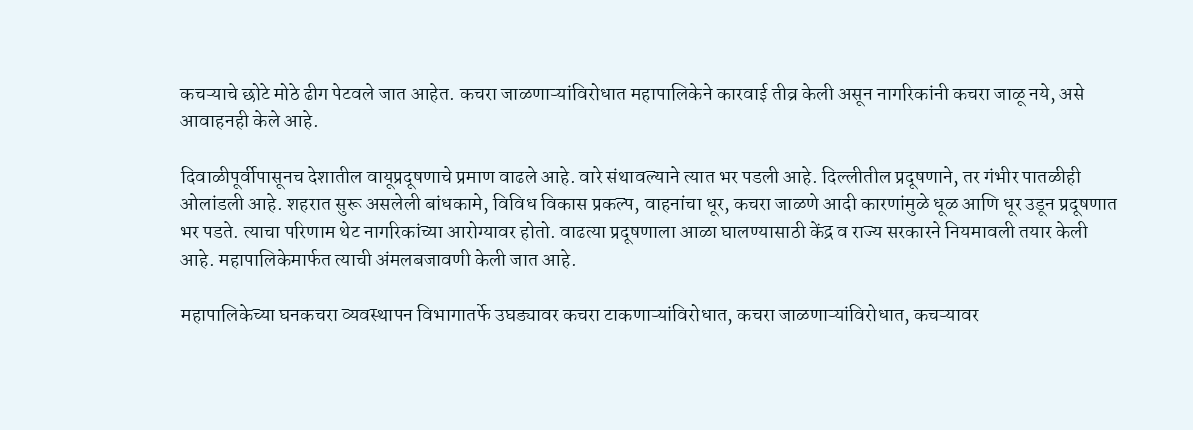कचऱ्याचे छोटे मोठे ढीग पेटवले जात आहेत. कचरा जाळणाऱ्यांविरोधात महापालिकेने कारवाई तीव्र केली असून नागरिकांनी कचरा जाळू नये, असे आवाहनही केले आहे.

दिवाळीपूर्वीपासूनच देशातील वायूप्रदूषणाचे प्रमाण वाढले आहे. वारे संथावल्याने त्यात भर पडली आहे. दिल्लीतील प्रदूषणाने, तर गंभीर पातळीही ओलांडली आहे. शहरात सुरू असलेली बांधकामे, विविध विकास प्रकल्प, वाहनांचा धूर, कचरा जाळणे आदी कारणांमुळे धूळ आणि धूर उडून प्रदूषणात भर पडते. त्याचा परिणाम थेट नागरिकांच्या आरोग्यावर होतो. वाढत्या प्रदूषणाला आळा घालण्यासाठी केंद्र व राज्य सरकारने नियमावली तयार केली आहे. महापालिकेमार्फत त्याची अंमलबजावणी केली जात आहे.

महापालिकेच्या घनकचरा व्यवस्थापन विभागातर्फे उघड्यावर कचरा टाकणाऱ्यांविरोधात, कचरा जाळणाऱ्यांविरोधात, कचऱ्यावर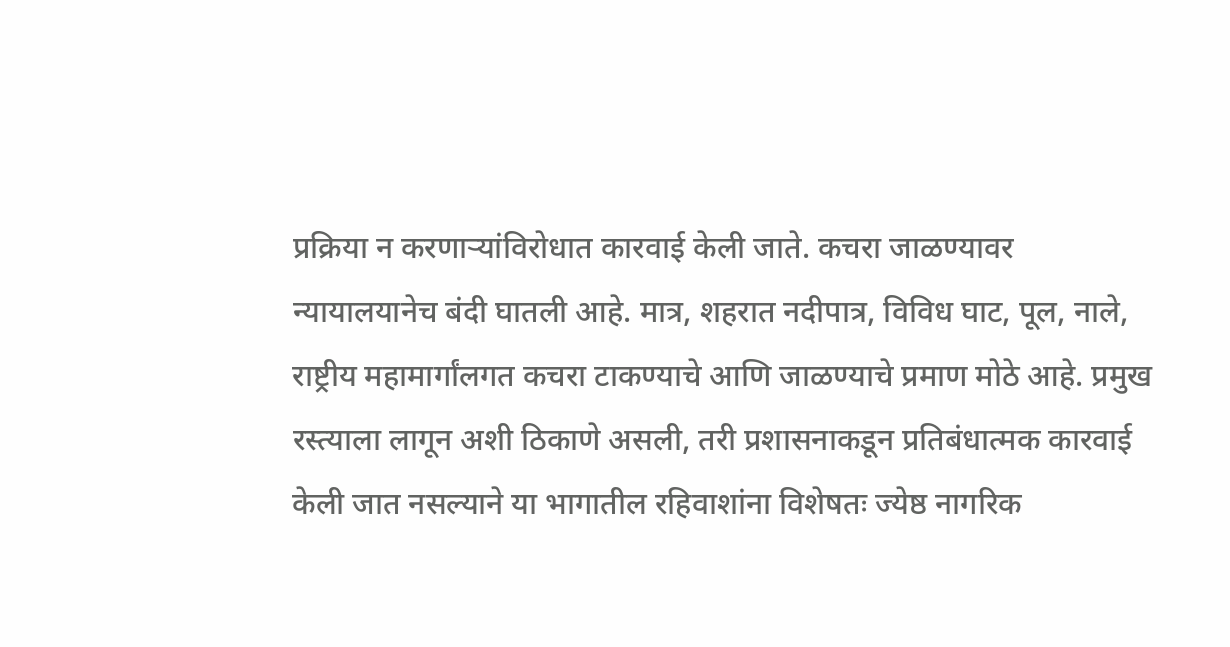प्रक्रिया न करणाऱ्यांविरोधात कारवाई केली जाते. कचरा जाळण्यावर न्यायालयानेच बंदी घातली आहे. मात्र, शहरात नदीपात्र, विविध घाट, पूल, नाले, राष्ट्रीय महामार्गांलगत कचरा टाकण्याचे आणि जाळण्याचे प्रमाण मोठे आहे. प्रमुख रस्त्याला लागून अशी ठिकाणे असली, तरी प्रशासनाकडून प्रतिबंधात्मक कारवाई केली जात नसल्याने या भागातील रहिवाशांना विशेषतः ज्येष्ठ नागरिक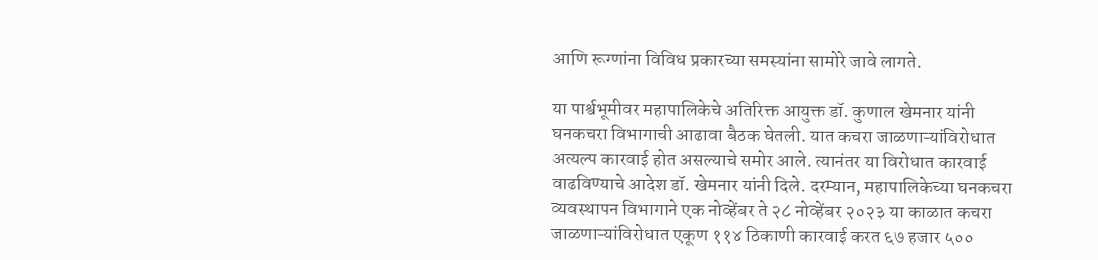आणि रूग्णांना विविध प्रकारच्या समस्यांना सामोरे जावे लागते.

या पार्श्वभूमीवर महापालिकेचे अतिरिक्त आयुक्त डॉ. कुणाल खेमनार यांनी घनकचरा विभागाची आढावा बैठक घेतली. यात कचरा जाळणाऱ्यांविरोधात अत्यल्प कारवाई होत असल्याचे समोर आले. त्यानंतर या विरोधात कारवाई वाढविण्याचे आदेश डॉ. खेमनार यांनी दिले. दरम्यान, महापालिकेच्या घनकचरा व्यवस्थापन विभागाने एक नोव्हेंबर ते २८ नोव्हेंबर २०२३ या काळात कचरा जाळणाऱ्यांविरोधात एकूण ११४ ठिकाणी कारवाई करत ६७ हजार ५००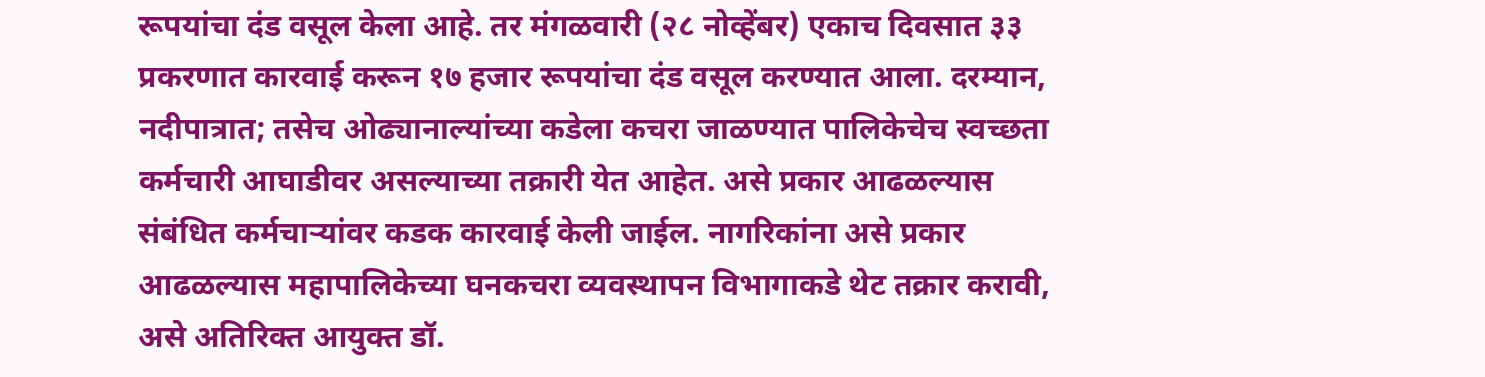रूपयांचा दंड वसूल केला आहे. तर मंगळवारी (२८ नोव्हेंबर) एकाच दिवसात ३३ प्रकरणात कारवाई करून १७ हजार रूपयांचा दंड वसूल करण्यात आला. दरम्यान, नदीपात्रात; तसेच ओढ्यानाल्यांच्या कडेला कचरा जाळण्यात पालिकेचेच स्वच्छता कर्मचारी आघाडीवर असल्याच्या तक्रारी येत आहेत. असे प्रकार आढळल्यास संबंधित कर्मचाऱ्यांवर कडक कारवाई केली जाईल. नागरिकांना असे प्रकार आढळल्यास महापालिकेच्या घनकचरा व्यवस्थापन विभागाकडे थेट तक्रार करावी, असे अतिरिक्त आयुक्त डॉ.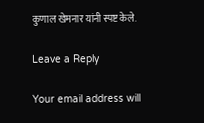कुणाल खेमनार यांनी स्पष्ट केले.

Leave a Reply

Your email address will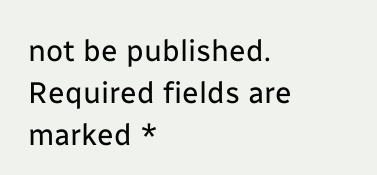not be published. Required fields are marked *